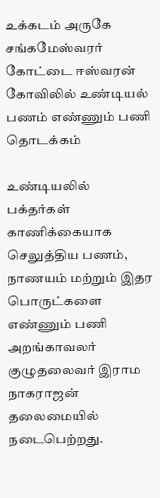உக்கடம் அருகே சங்கமேஸ்வரர் கோட்டை ஈஸ்வரன் கோவிலில் உண்டியல் பணம் எண்ணும் பணி தொடக்கம்

உண்டியலில் பக்தர்கள் காணிக்கையாக செலுத்திய பணம், நாணயம் மற்றும் இதர பொருட்களை எண்ணும் பணி அறங்காவலர் குழுதலைவர் இராம நாகராஜன் தலைமையில் நடைபெற்றது.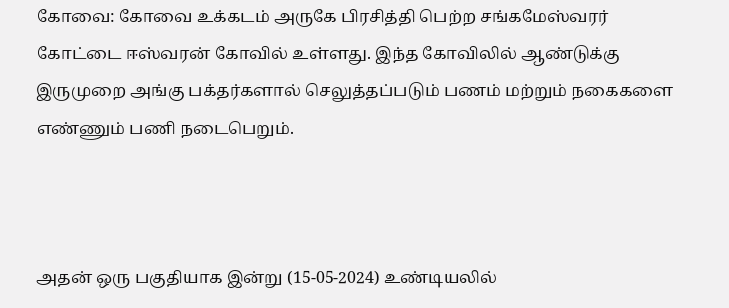கோவை: கோவை உக்கடம் அருகே பிரசித்தி பெற்ற சங்கமேஸ்வரர் கோட்டை ஈஸ்வரன் கோவில் உள்ளது. இந்த கோவிலில் ஆண்டுக்கு இருமுறை அங்கு பக்தர்களால் செலுத்தப்படும் பணம் மற்றும் நகைகளை எண்ணும் பணி நடைபெறும்.



அதன் ஒரு பகுதியாக இன்று (15-05-2024) உண்டியலில்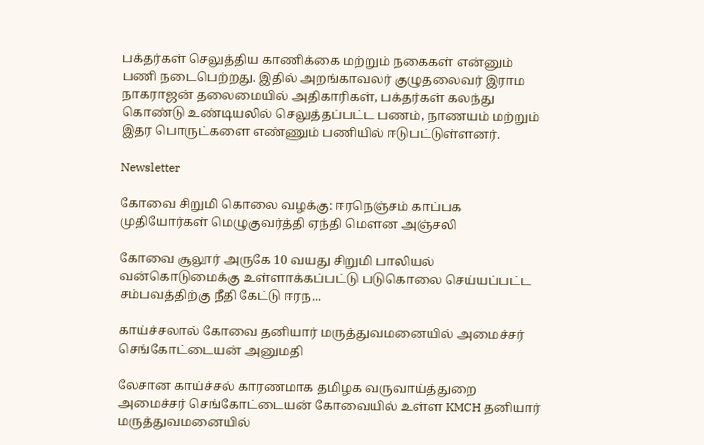பக்தர்கள் செலுத்திய காணிக்கை மற்றும் நகைகள் என்னும் பணி நடைபெற்றது. இதில் அறங்காவலர் குழுதலைவர் இராம நாகராஜன் தலைமையில் அதிகாரிகள், பக்தர்கள் கலந்து கொண்டு உண்டியலில் செலுத்தப்பட்ட பணம், நாணயம் மற்றும் இதர பொருட்களை எண்ணும் பணியில் ஈடுபட்டுள்ளனர்.

Newsletter

கோவை சிறுமி கொலை வழக்கு: ஈரநெஞ்சம் காப்பக முதியோர்கள் மெழுகுவர்த்தி ஏந்தி மௌன அஞ்சலி

கோவை சூலூர் அருகே 10 வயது சிறுமி பாலியல் வன்கொடுமைக்கு உள்ளாக்கப்பட்டு படுகொலை செய்யப்பட்ட சம்பவத்திற்கு நீதி கேட்டு ஈரந...

காய்ச்சலால் கோவை தனியார் மருத்துவமனையில் அமைச்சர் செங்கோட்டையன் அனுமதி

லேசான காய்ச்சல் காரணமாக தமிழக வருவாய்த்துறை அமைச்சர் செங்கோட்டையன் கோவையில் உள்ள KMCH தனியார் மருத்துவமனையில்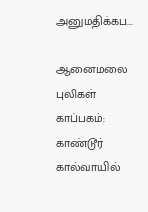அனுமதிக்கப...

ஆனைமலை புலிகள் காப்பகம்: காண்டூர் கால்வாயில்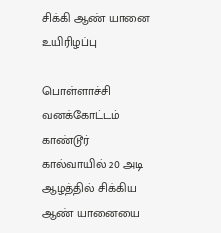சிக்கி ஆண் யானை உயிரிழப்பு

பொள்ளாச்சி வனக்கோட்டம் காண்டூர் கால்வாயில் 20 அடி ஆழத்தில் சிக்கிய ஆண் யானையை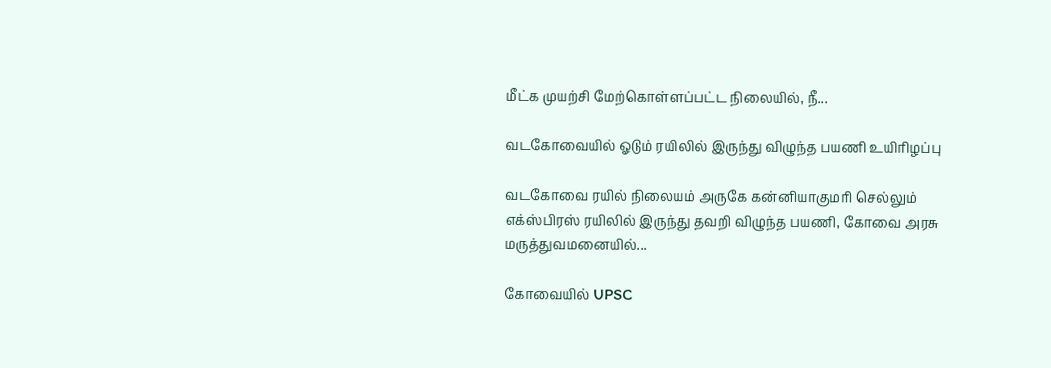மீட்க முயற்சி மேற்கொள்ளப்பட்ட நிலையில், நீ...

வடகோவையில் ஓடும் ரயிலில் இருந்து விழுந்த பயணி உயிரிழப்பு

வடகோவை ரயில் நிலையம் அருகே கன்னியாகுமரி செல்லும் எக்ஸ்பிரஸ் ரயிலில் இருந்து தவறி விழுந்த பயணி, கோவை அரசு மருத்துவமனையில்...

கோவையில் UPSC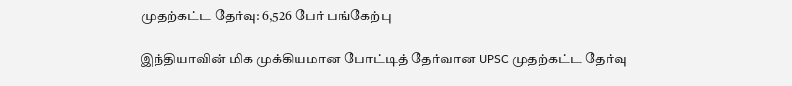முதற்கட்ட தேர்வு: 6,526 பேர் பங்கேற்பு

இந்தியாவின் மிக முக்கியமான போட்டித் தேர்வான UPSC முதற்கட்ட தேர்வு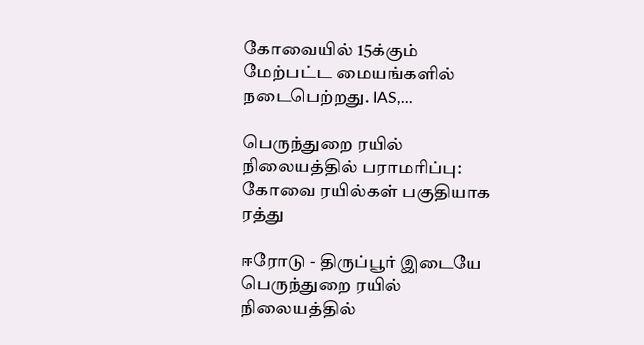கோவையில் 15க்கும் மேற்பட்ட மையங்களில் நடைபெற்றது. IAS,...

பெருந்துறை ரயில் நிலையத்தில் பராமரிப்பு: கோவை ரயில்கள் பகுதியாக ரத்து

ஈரோடு - திருப்பூர் இடையே பெருந்துறை ரயில் நிலையத்தில்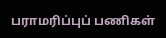பராமரிப்புப் பணிகள்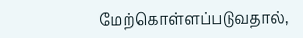மேற்கொள்ளப்படுவதால்,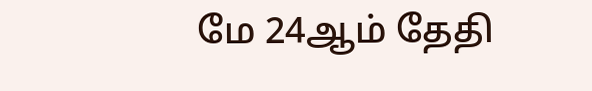மே 24ஆம் தேதி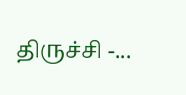திருச்சி -...